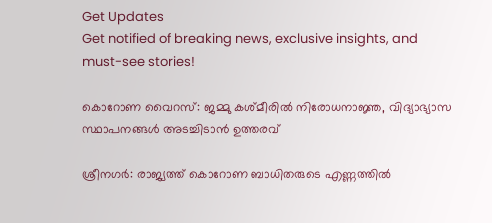Get Updates
Get notified of breaking news, exclusive insights, and must-see stories!

കൊറോണ വൈറസ്: ജമ്മു കശ്മീരില്‍ നിരോധനാജ്ഞ, വിദ്യാഭ്യാസ സ്ഥാപനങ്ങള്‍ അടച്ചിടാന്‍ ഉത്തരവ്

ശ്രീനഗര്‍: രാജ്യത്ത് കൊറോണ ബാധിതരുടെ എണ്ണത്തില്‍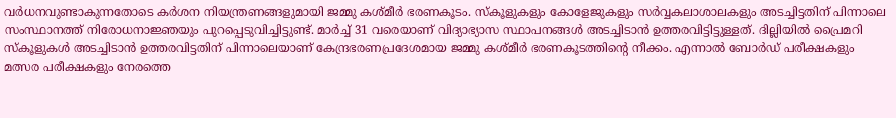വര്‍ധനവുണ്ടാകുന്നതോടെ കര്‍ശന നിയന്ത്രണങ്ങളുമായി ജമ്മു കശ്മീര്‍ ഭരണകൂടം. സ്കൂളുകളും കോളേജുകളും സര്‍വ്വകലാശാലകളും അടച്ചിട്ടതിന് പിന്നാലെ സംസ്ഥാനത്ത് നിരോധനാജ്ഞയും പുറപ്പെടുവിച്ചിട്ടുണ്ട്. മാര്‍ച്ച് 31 വരെയാണ് വിദ്യാഭ്യാസ സ്ഥാപനങ്ങള്‍ അടച്ചിടാന്‍ ഉത്തരവിട്ടിട്ടുള്ളത്. ദില്ലിയില്‍ പ്രൈമറി സ്കൂളുകള്‍ അടച്ചിടാന്‍ ഉത്തരവിട്ടതിന് പിന്നാലെയാണ് കേന്ദ്രഭരണപ്രദേശമായ ജമ്മു കശ്മീര്‍ ഭരണകൂടത്തിന്റെ നീക്കം. എന്നാല്‍ ബോര്‍ഡ് പരീക്ഷകളും മത്സര പരീക്ഷകളും നേരത്തെ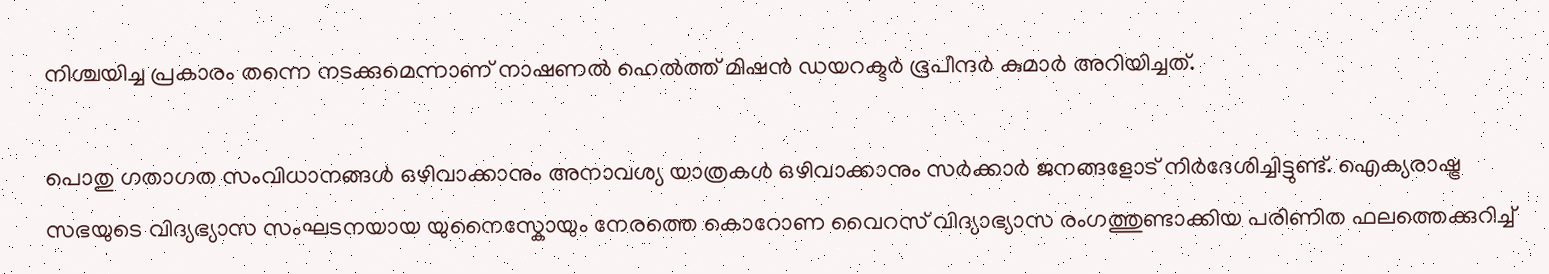നിശ്ചയിച്ച പ്രകാരം തന്നെ നടക്കുമെന്നാണ് നാഷണല്‍ ഹെല്‍ത്ത് മിഷന്‍ ഡയറക്ടര്‍ ഭൂപീന്ദര്‍ കുമാര്‍ അറിയിച്ചത്.

പൊതു ഗതാഗത സംവിധാനങ്ങള്‍ ഒഴിവാക്കാനും അനാവശ്യ യാത്രകള്‍ ഒഴിവാക്കാനും സര്‍ക്കാര്‍ ജനങ്ങളോട് നിര്‍ദേശിച്ചിട്ടുണ്ട്. ഐക്യരാഷ്ട്ര സഭയുടെ വിദ്യഭ്യാസ സംഘടനയായ യുനൈസ്കോയും നേരത്തെ കൊറോണ വൈറസ് വിദ്യാഭ്യാസ രംഗത്തുണ്ടാക്കിയ പരിണിത ഫലത്തെക്കുറിച്ച്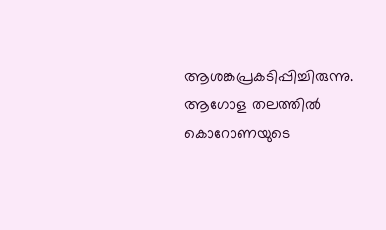ആശങ്കപ്രകടിപ്പിച്ചിരുന്നു. ആഗോള തലത്തില്‍ കൊറോണയുടെ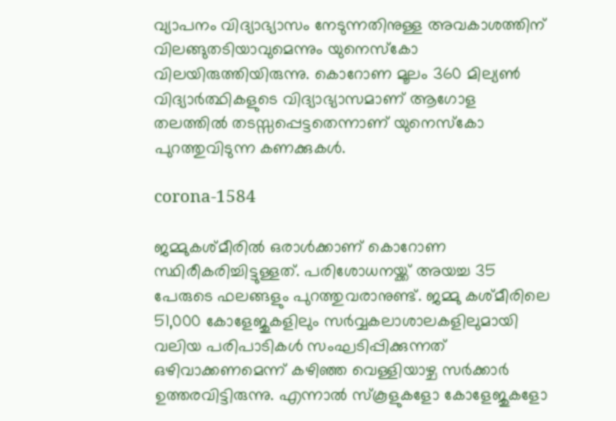വ്യാപനം വിദ്യാഭ്യാസം നേടുന്നതിനുള്ള അവകാശത്തിന് വിലങ്ങുതടിയാവുമെന്നും യുനെസ്കോ വിലയിരുത്തിയിരുന്നു. കൊറോണ മൂലം 360 മില്യണ്‍ വിദ്യാര്‍ത്ഥികളുടെ വിദ്യാഭ്യാസമാണ് ആഗോള തലത്തില്‍ തടസ്സപ്പെട്ടതെന്നാണ് യുനെസ്കോ പുറത്തുവിടുന്ന കണക്കുകള്‍.

corona-1584

ജമ്മുകശ്മീരില്‍ ഒരാള്‍ക്കാണ് കൊറോണ സ്ഥിരീകരിച്ചിട്ടുള്ളത്. പരിശോധനയ്ക്ക് അയച്ച 35 പേരുടെ ഫലങ്ങളും പുറത്തുവരാനുണ്ട്. ജമ്മു കശ്മീരിലെ 51,000 കോളേജുകളിലും സര്‍വ്വകലാശാലകളിലുമായി വലിയ പരിപാടികള്‍ സംഘടിപ്പിക്കുന്നത് ഒഴിവാക്കണമെന്ന് കഴിഞ്ഞ വെള്ളിയാഴ്ച സര്‍ക്കാര്‍ ഉത്തരവിട്ടിരുന്നു. എന്നാല്‍ സ്കൂളുകളോ കോളേജുകളോ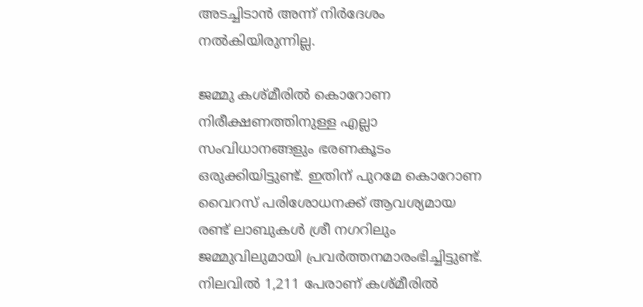അടച്ചിടാന്‍ അന്ന് നിര്‍ദേശം നല്‍കിയിരുന്നില്ല.

ജമ്മു കശ്മീരില്‍ കൊറോണ നിരീക്ഷണത്തിനുള്ള എല്ലാ സംവിധാനങ്ങളും ഭരണകൂടം ഒരുക്കിയിട്ടുണ്ട്. ഇതിന് പുറമേ കൊറോണ വൈറസ് പരിശോധനക്ക് ആവശ്യമായ രണ്ട് ലാബുകള്‍ ശ്രീ നഗറിലും ജമ്മുവിലുമായി പ്രവര്‍ത്തനമാരംഭിച്ചിട്ടുണ്ട്. നിലവില്‍ 1,211 പേരാണ് കശ്മീരില്‍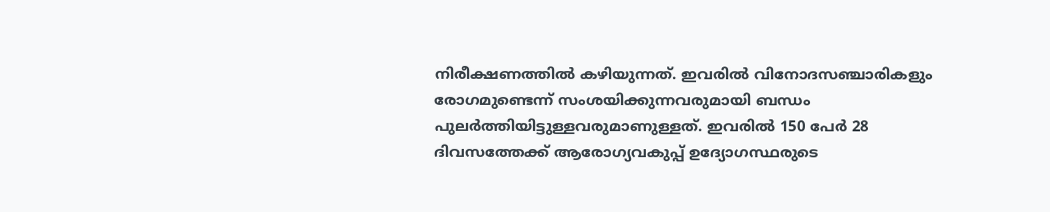നിരീക്ഷണത്തില്‍ കഴിയുന്നത്. ഇവരില്‍ വിനോദസഞ്ചാരികളും രോഗമുണ്ടെന്ന് സംശയിക്കുന്നവരുമായി ബന്ധം പുലര്‍ത്തിയിട്ടുള്ളവരുമാണുള്ളത്. ഇവരില്‍ 150 പേര്‍ 28 ദിവസത്തേക്ക് ആരോഗ്യവകുപ്പ് ഉദ്യോഗസ്ഥരുടെ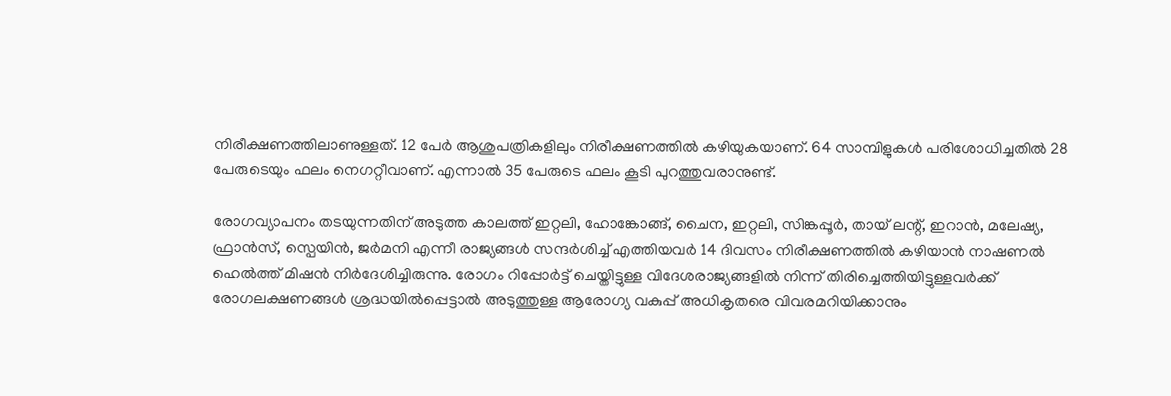നിരീക്ഷണത്തിലാണുള്ളത്. 12 പേര്‍ ആശുപത്രികളിലും നിരീക്ഷണത്തില്‍ കഴിയുകയാണ്. 64 സാമ്പിളുകള്‍ പരിശോധിച്ചതില്‍ 28 പേരുടെയും ഫലം നെഗറ്റീവാണ്. എന്നാല്‍ 35 പേരുടെ ഫലം കൂടി പുറത്തുവരാനുണ്ട്.

രോഗവ്യാപനം തടയുന്നതിന് അടുത്ത കാലത്ത് ഇറ്റലി, ഹോങ്കോങ്ങ്, ചൈന, ഇറ്റലി, സിങ്കപ്പൂര്‍, തായ് ലന്റ്, ഇറാന്‍, മലേഷ്യ, ഫ്രാന്‍സ്, സ്പെയിന്‍, ജര്‍മനി എന്നീ രാജ്യങ്ങള്‍ സന്ദര്‍ശിച്ച് എത്തിയവര്‍ 14 ദിവസം നിരീക്ഷണത്തില്‍ കഴിയാന്‍ നാഷണല്‍ ഹെല്‍ത്ത് മിഷന്‍ നിര്‍ദേശിച്ചിരുന്നു. രോഗം റിപ്പോര്‍ട്ട് ചെയ്തിട്ടുള്ള വിദേശരാജ്യങ്ങളില്‍ നിന്ന് തിരിച്ചെത്തിയിട്ടുള്ളവര്‍ക്ക് രോഗലക്ഷണങ്ങള്‍ ശ്രദ്ധയില്‍പ്പെട്ടാല്‍ അടുത്തുള്ള ആരോഗ്യ വകുപ്പ് അധികൃതരെ വിവരമറിയിക്കാനും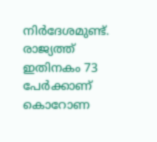നിര്‍ദേശമുണ്ട്. രാജ്യത്ത് ഇതിനകം 73 പേര്‍ക്കാണ് കൊറോണ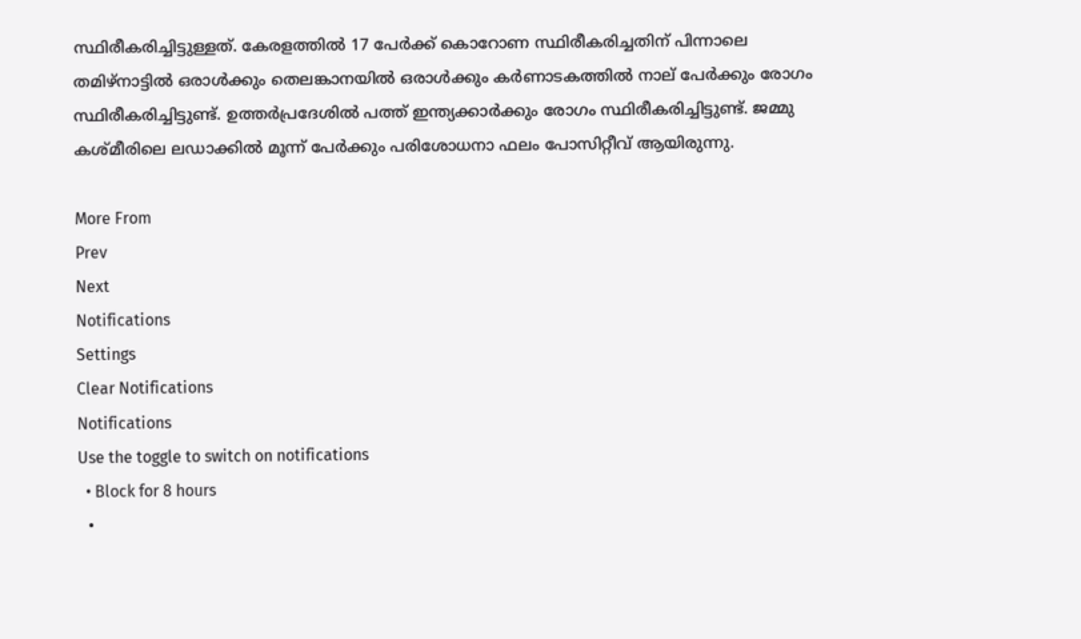സ്ഥിരീകരിച്ചിട്ടുള്ളത്. കേരളത്തില്‍ 17 പേര്‍ക്ക് കൊറോണ സ്ഥിരീകരിച്ചതിന് പിന്നാലെ തമിഴ്നാട്ടില്‍ ഒരാള്‍ക്കും തെലങ്കാനയില്‍ ഒരാള്‍ക്കും കര്‍ണാടകത്തില്‍ നാല് പേര്‍ക്കും രോഗം സ്ഥിരീകരിച്ചിട്ടുണ്ട്. ഉത്തര്‍പ്രദേശില്‍ പത്ത് ഇന്ത്യക്കാര്‍ക്കും രോഗം സ്ഥിരീകരിച്ചിട്ടുണ്ട്. ജമ്മു കശ്മീരിലെ ലഡാക്കില്‍ മൂന്ന് പേര്‍ക്കും പരിശോധനാ ഫലം പോസിറ്റീവ് ആയിരുന്നു.

More From
Prev
Next
Notifications
Settings
Clear Notifications
Notifications
Use the toggle to switch on notifications
  • Block for 8 hours
  •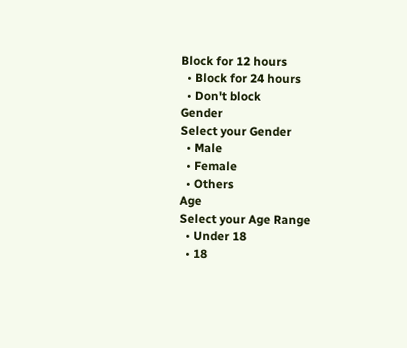Block for 12 hours
  • Block for 24 hours
  • Don't block
Gender
Select your Gender
  • Male
  • Female
  • Others
Age
Select your Age Range
  • Under 18
  • 18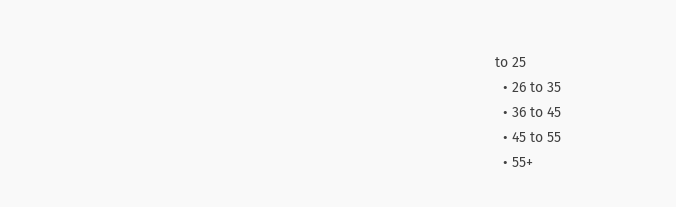to 25
  • 26 to 35
  • 36 to 45
  • 45 to 55
  • 55+